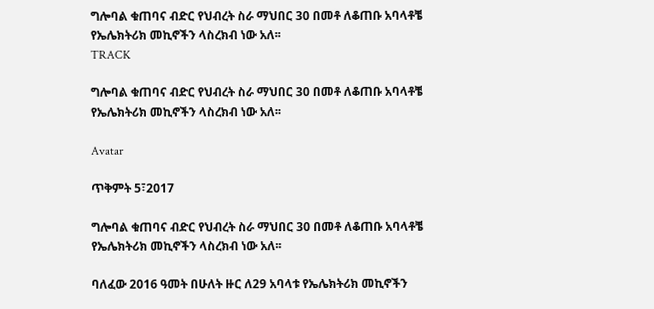ግሎባል ቁጠባና ብድር የህብረት ስራ ማህበር 30 በመቶ ለቆጠቡ አባላቶቼ የኤሌክትሪክ መኪኖችን ላስረክብ ነው አለ፡፡
TRACK

ግሎባል ቁጠባና ብድር የህብረት ስራ ማህበር 30 በመቶ ለቆጠቡ አባላቶቼ የኤሌክትሪክ መኪኖችን ላስረክብ ነው አለ፡፡

Avatar

ጥቅምት 5፣2017

ግሎባል ቁጠባና ብድር የህብረት ስራ ማህበር 30 በመቶ ለቆጠቡ አባላቶቼ የኤሌክትሪክ መኪኖችን ላስረክብ ነው አለ፡፡

ባለፈው 2016 ዓመት በሁለት ዙር ለ29 አባላቱ የኤሌክትሪክ መኪኖችን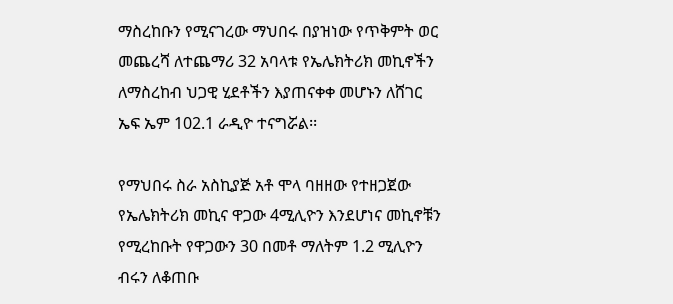ማስረከቡን የሚናገረው ማህበሩ በያዝነው የጥቅምት ወር መጨረሻ ለተጨማሪ 32 አባላቱ የኤሌክትሪክ መኪኖችን ለማስረከብ ህጋዊ ሂደቶችን እያጠናቀቀ መሆኑን ለሸገር ኤፍ ኤም 102.1 ራዲዮ ተናግሯል፡፡

የማህበሩ ስራ አስኪያጅ አቶ ሞላ ባዘዘው የተዘጋጀው የኤሌክትሪክ መኪና ዋጋው 4ሚሊዮን እንደሆነና መኪኖቹን የሚረከቡት የዋጋውን 30 በመቶ ማለትም 1.2 ሚሊዮን ብሩን ለቆጠቡ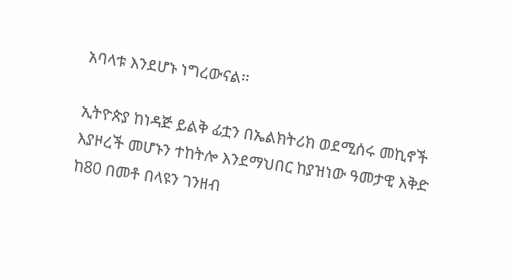አባላቱ እንደሆኑ ነግረውናል፡፡

ኢትዮጵያ ከነዳጅ ይልቅ ፊቷን በኤልክትሪክ ወደሚሰሩ መኪኖች እያዞረች መሆኑን ተከትሎ እንደማህበር ከያዝነው ዓመታዊ እቅድ ከ80 በመቶ በላዩን ገንዘብ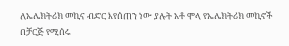ለኤሌክትሪክ መኪና ብድር እየሰጠን ነው ያሉት አቶ ሞላ የኤሌክትሪክ መኪኖች በቻርጅ የሚሰሩ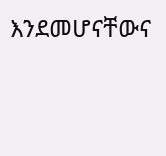እንደመሆናቸውና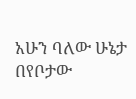አሁን ባለው ሁኔታ በየቦታው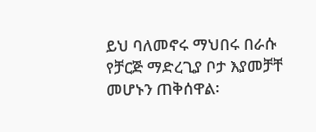ይህ ባለመኖሩ ማህበሩ በራሱ የቻርጅ ማድረጊያ ቦታ እያመቻቸ መሆኑን ጠቅሰዋል፡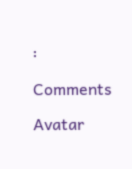፡

Comments

Avatar